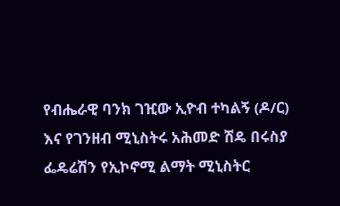የብሔራዊ ባንክ ገዢው ኢዮብ ተካልኝ (ዶ/ር) እና የገንዘብ ሚኒስትሩ አሕመድ ሽዴ በሩስያ ፌዴሬሽን የኢኮኖሚ ልማት ሚኒስትር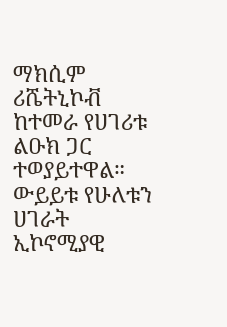ማክሲም ሪሼትኒኮቭ ከተመራ የሀገሪቱ ልዑክ ጋር ተወያይተዋል።
ውይይቱ የሁለቱን ሀገራት ኢኮኖሚያዊ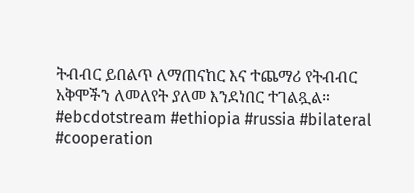ትብብር ይበልጥ ለማጠናከር እና ተጨማሪ የትብብር አቅሞችን ለመለየት ያለመ እንደነበር ተገልጿል።
#ebcdotstream #ethiopia #russia #bilateral #cooperation